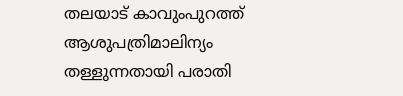തലയാട് കാവുംപുറത്ത് ആശുപത്രിമാലിന്യം തള്ളുന്നതായി പരാതി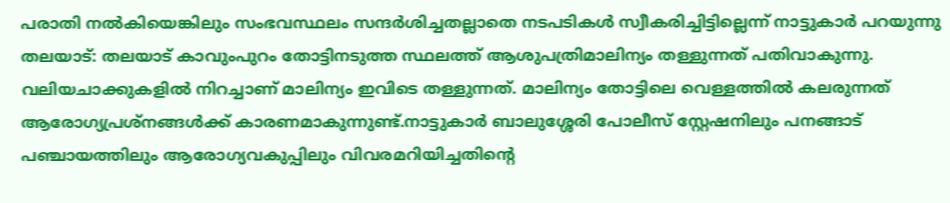പരാതി നൽകിയെങ്കിലും സംഭവസ്ഥലം സന്ദർശിച്ചതല്ലാതെ നടപടികൾ സ്വീകരിച്ചിട്ടില്ലെന്ന് നാട്ടുകാർ പറയുന്നു
തലയാട്: തലയാട് കാവുംപുറം തോട്ടിനടുത്ത സ്ഥലത്ത് ആശുപത്രിമാലിന്യം തള്ളുന്നത് പതിവാകുന്നു.
വലിയചാക്കുകളിൽ നിറച്ചാണ് മാലിന്യം ഇവിടെ തള്ളുന്നത്. മാലിന്യം തോട്ടിലെ വെള്ളത്തിൽ കലരുന്നത് ആരോഗ്യപ്രശ്നങ്ങൾക്ക് കാരണമാകുന്നുണ്ട്.നാട്ടുകാർ ബാലുശ്ശേരി പോലീസ് സ്റ്റേഷനിലും പനങ്ങാട് പഞ്ചായത്തിലും ആരോഗ്യവകുപ്പിലും വിവരമറിയിച്ചതിന്റെ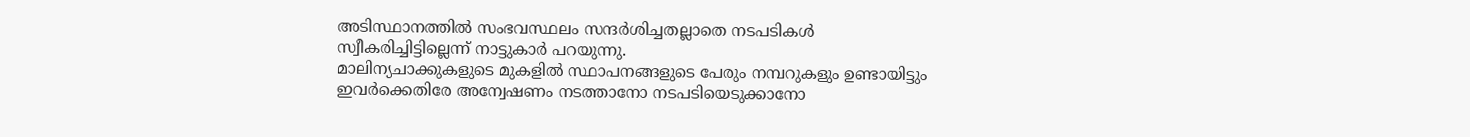അടിസ്ഥാനത്തിൽ സംഭവസ്ഥലം സന്ദർശിച്ചതല്ലാതെ നടപടികൾ സ്വീകരിച്ചിട്ടില്ലെന്ന് നാട്ടുകാർ പറയുന്നു.
മാലിന്യചാക്കുകളുടെ മുകളിൽ സ്ഥാപനങ്ങളുടെ പേരും നമ്പറുകളും ഉണ്ടായിട്ടും ഇവർക്കെതിരേ അന്വേഷണം നടത്താനോ നടപടിയെടുക്കാനോ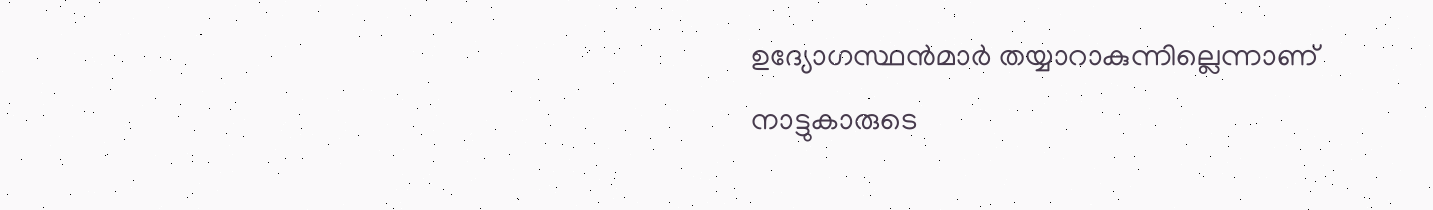ഉദ്യോഗസ്ഥൻമാർ തയ്യാറാകുന്നില്ലെന്നാണ് നാട്ടുകാരുടെ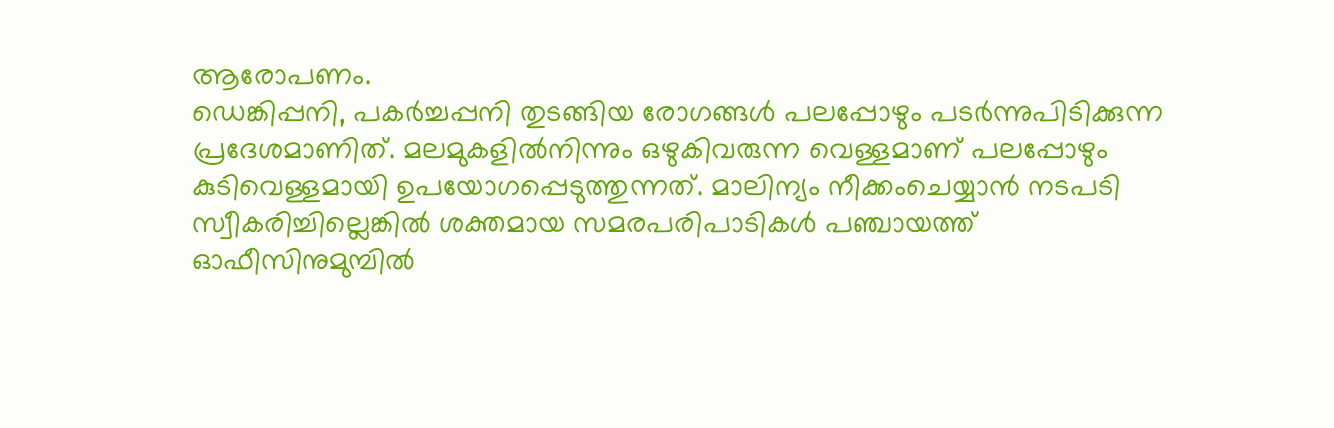ആരോപണം.
ഡെങ്കിപ്പനി, പകർച്ചപ്പനി തുടങ്ങിയ രോഗങ്ങൾ പലപ്പോഴും പടർന്നുപിടിക്കുന്ന പ്രദേശമാണിത്. മലമുകളിൽനിന്നും ഒഴുകിവരുന്ന വെള്ളമാണ് പലപ്പോഴും കുടിവെള്ളമായി ഉപയോഗപ്പെടുത്തുന്നത്. മാലിന്യം നീക്കംചെയ്യാൻ നടപടി സ്വീകരിച്ചില്ലെങ്കിൽ ശക്തമായ സമരപരിപാടികൾ പഞ്ചായത്ത് ഓഫീസിനുമുമ്പിൽ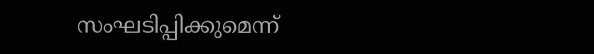സംഘടിപ്പിക്കുമെന്ന്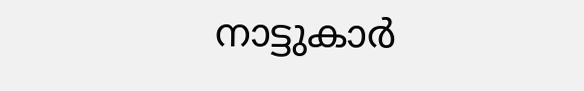നാട്ടുകാർ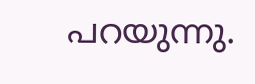പറയുന്നു.